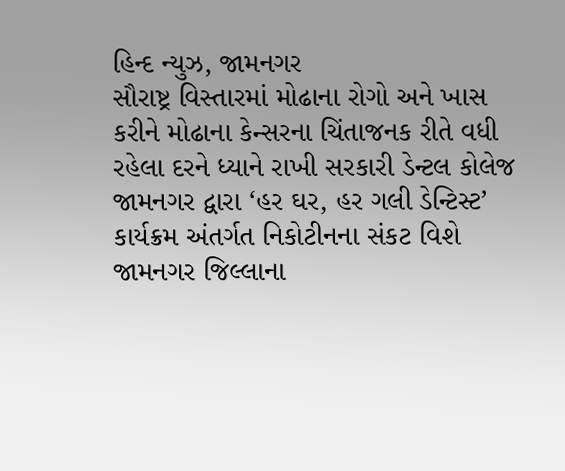હિન્દ ન્યુઝ, જામનગર
સૌરાષ્ટ્ર વિસ્તારમાં મોઢાના રોગો અને ખાસ કરીને મોઢાના કેન્સરના ચિંતાજનક રીતે વધી રહેલા દરને ધ્યાને રાખી સરકારી ડેન્ટલ કોલેજ જામનગર દ્વારા ‘હર ઘર, હર ગલી ડેન્ટિસ્ટ’ કાર્યક્રમ અંતર્ગત નિકોટીનના સંકટ વિશે જામનગર જિલ્લાના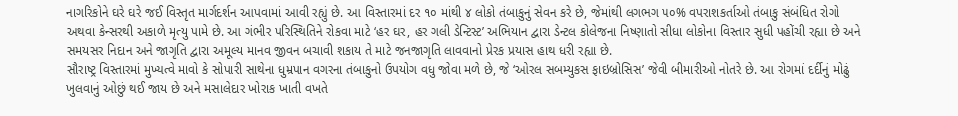નાગરિકોને ઘરે ઘરે જઈ વિસ્તૃત માર્ગદર્શન આપવામાં આવી રહ્યું છે. આ વિસ્તારમાં દર ૧૦ માંથી ૪ લોકો તંબાકુનું સેવન કરે છે, જેમાંથી લગભગ ૫૦% વપરાશકર્તાઓ તંબાકુ સંબંધિત રોગો અથવા કેન્સરથી અકાળે મૃત્યુ પામે છે. આ ગંભીર પરિસ્થિતિને રોકવા માટે ‘હર ઘર, હર ગલી ડેન્ટિસ્ટ’ અભિયાન દ્વારા ડેન્ટલ કોલેજના નિષ્ણાતો સીધા લોકોના વિસ્તાર સુધી પહોંચી રહ્યા છે અને સમયસર નિદાન અને જાગૃતિ દ્વારા અમૂલ્ય માનવ જીવન બચાવી શકાય તે માટે જનજાગૃતિ લાવવાનો પ્રેરક પ્રયાસ હાથ ધરી રહ્યા છે.
સૌરાષ્ટ્ર વિસ્તારમાં મુખ્યત્વે માવો કે સોપારી સાથેના ધુમ્રપાન વગરના તંબાકુનો ઉપયોગ વધુ જોવા મળે છે, જે ‘ઓરલ સબમ્યુકસ ફાઇબ્રોસિસ’ જેવી બીમારીઓ નોતરે છે. આ રોગમાં દર્દીનું મોઢું ખુલવાનું ઓછું થઈ જાય છે અને મસાલેદાર ખોરાક ખાતી વખતે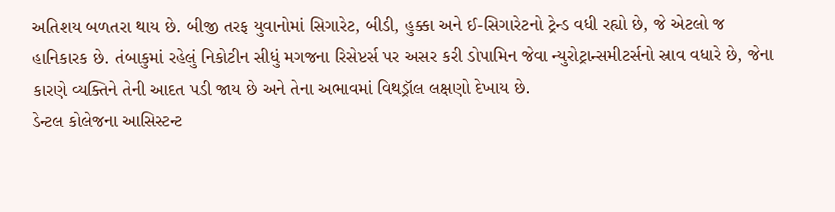અતિશય બળતરા થાય છે. બીજી તરફ યુવાનોમાં સિગારેટ, બીડી, હુક્કા અને ઈ-સિગારેટનો ટ્રેન્ડ વધી રહ્યો છે, જે એટલો જ હાનિકારક છે. તંબાકુમાં રહેલું નિકોટીન સીધું મગજના રિસેપ્ટર્સ પર અસર કરી ડોપામિન જેવા ન્યુરોટ્રાન્સમીટર્સનો સ્રાવ વધારે છે, જેના કારણે વ્યક્તિને તેની આદત પડી જાય છે અને તેના અભાવમાં વિથડ્રૉલ લક્ષણો દેખાય છે.
ડેન્ટલ કોલેજના આસિસ્ટન્ટ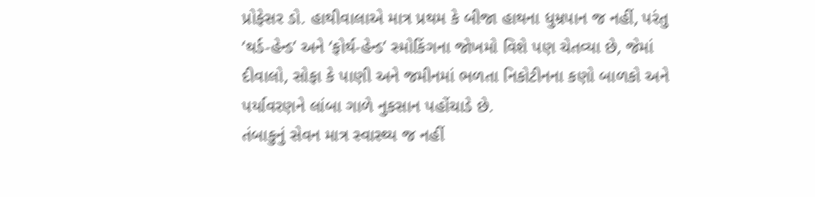પ્રોફેસર ડો. હાથીવાલાએ માત્ર પ્રથમ કે બીજા હાથના ધુમ્રપાન જ નહીં, પરંતુ ‘થર્ડ-હેન્ડ’ અને ‘ફોર્થ-હેન્ડ’ સ્મોકિંગના જોખમો વિશે પણ ચેતવ્યા છે, જેમાં દીવાલો, સોફા કે પાણી અને જમીનમાં ભળતા નિકોટીનના કણો બાળકો અને પર્યાવરણને લાંબા ગાળે નુકસાન પહોંચાડે છે.
તંબાકુનું સેવન માત્ર સ્વાસ્થ્ય જ નહીં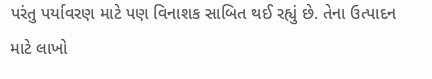પરંતુ પર્યાવરણ માટે પણ વિનાશક સાબિત થઈ રહ્યું છે. તેના ઉત્પાદન માટે લાખો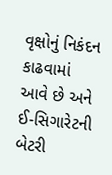વૃક્ષોનું નિકંદન કાઢવામાં આવે છે અને ઈ-સિગારેટની બેટરી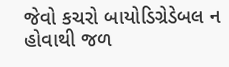જેવો કચરો બાયોડિગ્રેડેબલ ન હોવાથી જળ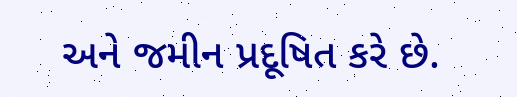અને જમીન પ્રદૂષિત કરે છે.